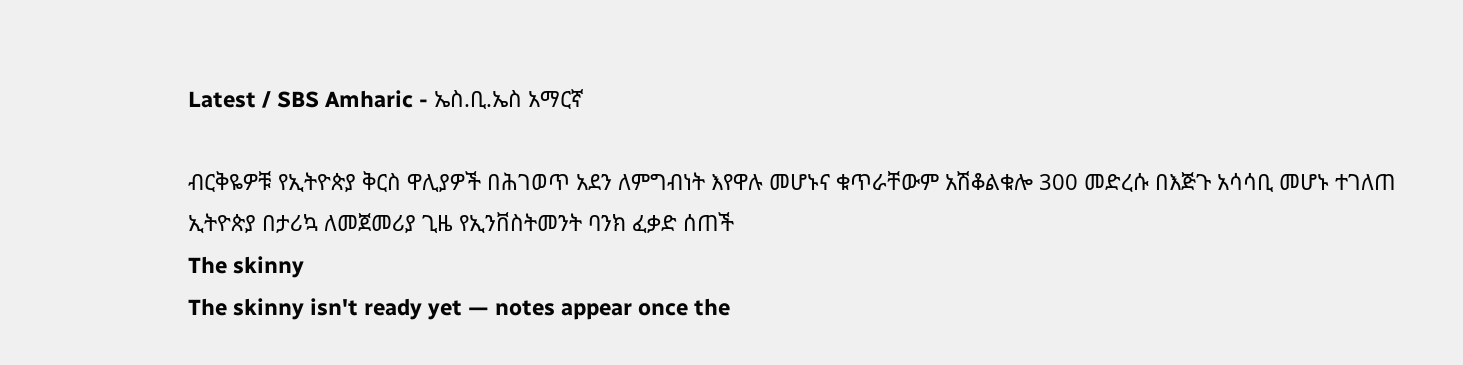Latest / SBS Amharic - ኤስ.ቢ.ኤስ አማርኛ

ብርቅዬዎቹ የኢትዮጵያ ቅርስ ዋሊያዎች በሕገወጥ አደን ለምግብነት እየዋሉ መሆኑና ቁጥራቸውም አሽቆልቁሎ 300 መድረሱ በእጅጉ አሳሳቢ መሆኑ ተገለጠ
ኢትዮጵያ በታሪኳ ለመጀመሪያ ጊዜ የኢንቨስትመንት ባንክ ፈቃድ ሰጠች
The skinny
The skinny isn't ready yet — notes appear once the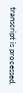transcript is processed.